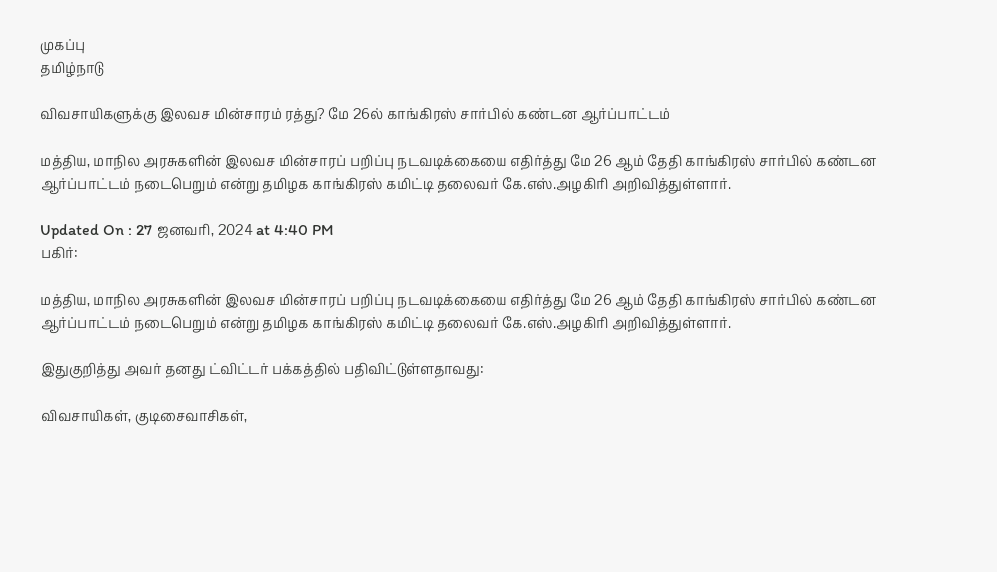முகப்பு
தமிழ்நாடு

விவசாயிகளுக்கு இலவச மின்சாரம் ரத்து? மே 26ல் காங்கிரஸ் சார்பில் கண்டன ஆர்ப்பாட்டம்

மத்திய, மாநில அரசுகளின் இலவச மின்சாரப் பறிப்பு நடவடிக்கையை எதிர்த்து மே 26 ஆம் தேதி காங்கிரஸ் சார்பில் கண்டன ஆர்ப்பாட்டம் நடைபெறும் என்று தமிழக காங்கிரஸ் கமிட்டி தலைவர் கே.எஸ்.அழகிரி அறிவித்துள்ளார்.

Updated On : 27 ஜனவரி, 2024 at 4:40 PM
பகிர்:

மத்திய, மாநில அரசுகளின் இலவச மின்சாரப் பறிப்பு நடவடிக்கையை எதிர்த்து மே 26 ஆம் தேதி காங்கிரஸ் சார்பில் கண்டன ஆர்ப்பாட்டம் நடைபெறும் என்று தமிழக காங்கிரஸ் கமிட்டி தலைவர் கே.எஸ்.அழகிரி அறிவித்துள்ளார்.

இதுகுறித்து அவர் தனது ட்விட்டர் பக்கத்தில் பதிவிட்டுள்ளதாவது:

விவசாயிகள், குடிசைவாசிகள்,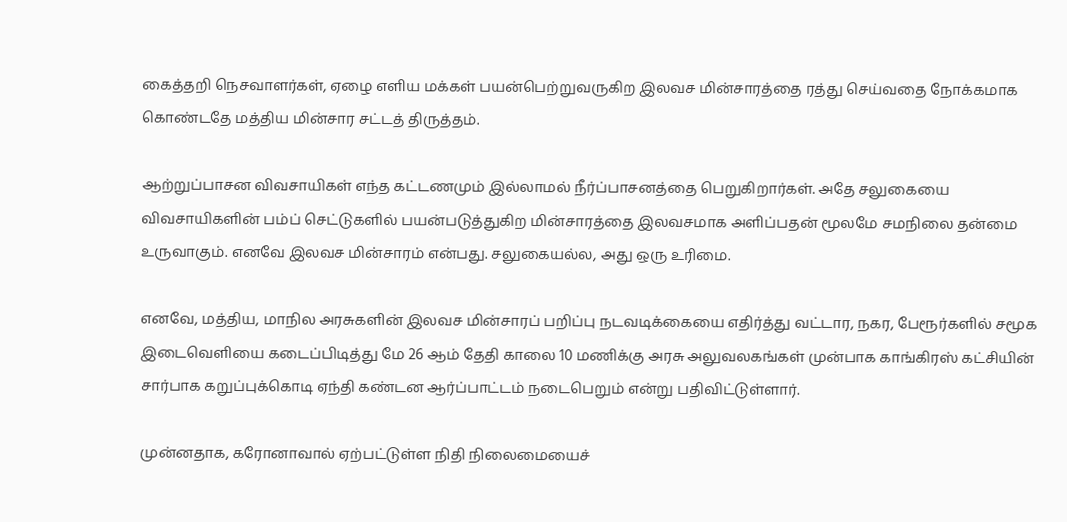கைத்தறி நெசவாளர்கள், ஏழை எளிய மக்கள் பயன்பெற்றுவருகிற இலவச மின்சாரத்தை ரத்து செய்வதை நோக்கமாக கொண்டதே மத்திய மின்சார சட்டத் திருத்தம்.

ஆற்றுப்பாசன விவசாயிகள் எந்த கட்டணமும் இல்லாமல் நீர்ப்பாசனத்தை பெறுகிறார்கள். அதே சலுகையை விவசாயிகளின் பம்ப் செட்டுகளில் பயன்படுத்துகிற மின்சாரத்தை இலவசமாக அளிப்பதன் மூலமே சமநிலை தன்மை உருவாகும். எனவே இலவச மின்சாரம் என்பது. சலுகையல்ல, அது ஒரு உரிமை.

எனவே, மத்திய, மாநில அரசுகளின் இலவச மின்சாரப் பறிப்பு நடவடிக்கையை எதிர்த்து வட்டார, நகர, பேரூர்களில் சமூக இடைவெளியை கடைப்பிடித்து மே 26 ஆம் தேதி காலை 10 மணிக்கு அரசு அலுவலகங்கள் முன்பாக காங்கிரஸ் கட்சியின் சார்பாக கறுப்புக்கொடி ஏந்தி கண்டன ஆர்ப்பாட்டம் நடைபெறும் என்று பதிவிட்டுள்ளார்.

முன்னதாக, கரோனாவால் ஏற்பட்டுள்ள நிதி நிலைமையைச்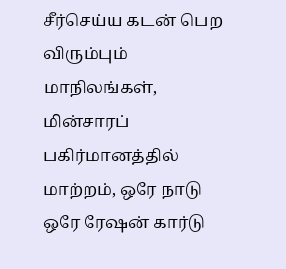சீர்செய்ய கடன் பெற விரும்பும் மாநிலங்கள், மின்சாரப் பகிர்மானத்தில் மாற்றம், ஒரே நாடு ஒரே ரேஷன் கார்டு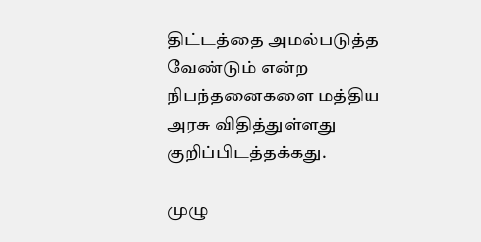திட்டத்தை அமல்படுத்த வேண்டும் என்ற நிபந்தனைகளை மத்திய அரசு விதித்துள்ளது குறிப்பிடத்தக்கது.

முழு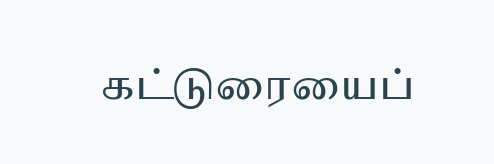கட்டுரையைப்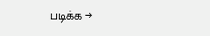படிக்க →